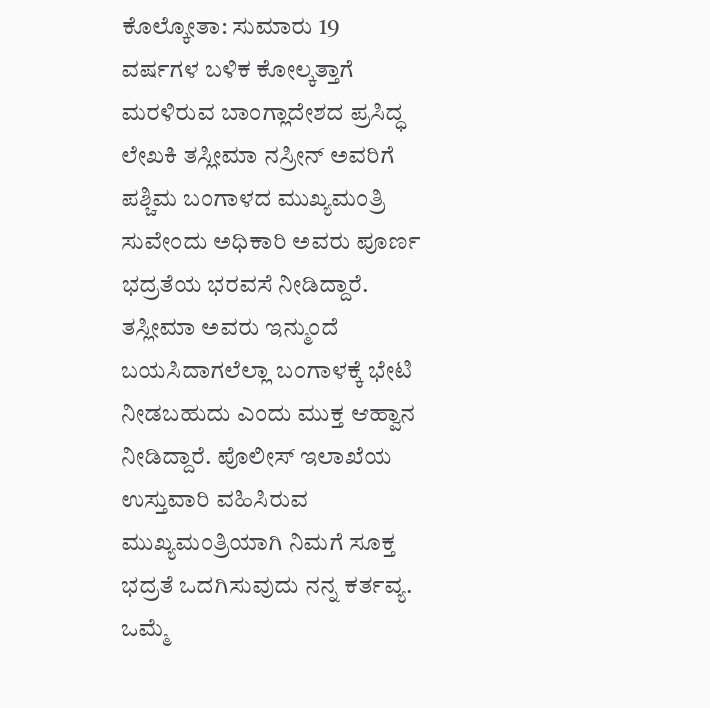ಕೊಲ್ಕೋತಾ: ಸುಮಾರು 19 ವರ್ಷಗಳ ಬಳಿಕ ಕೋಲ್ಕತ್ತಾಗೆ ಮರಳಿರುವ ಬಾಂಗ್ಲಾದೇಶದ ಪ್ರಸಿದ್ಧ ಲೇಖಕಿ ತಸ್ಲೀಮಾ ನಸ್ರೀನ್ ಅವರಿಗೆ ಪಶ್ಚಿಮ ಬಂಗಾಳದ ಮುಖ್ಯಮಂತ್ರಿ ಸುವೇಂದು ಅಧಿಕಾರಿ ಅವರು ಪೂರ್ಣ ಭದ್ರತೆಯ ಭರವಸೆ ನೀಡಿದ್ದಾರೆ.
ತಸ್ಲೀಮಾ ಅವರು ಇನ್ಮುಂದೆ ಬಯಸಿದಾಗಲೆಲ್ಲಾ ಬಂಗಾಳಕ್ಕೆ ಭೇಟಿ ನೀಡಬಹುದು ಎಂದು ಮುಕ್ತ ಆಹ್ವಾನ ನೀಡಿದ್ದಾರೆ. ಪೊಲೀಸ್ ಇಲಾಖೆಯ ಉಸ್ತುವಾರಿ ವಹಿಸಿರುವ ಮುಖ್ಯಮಂತ್ರಿಯಾಗಿ ನಿಮಗೆ ಸೂಕ್ತ ಭದ್ರತೆ ಒದಗಿಸುವುದು ನನ್ನ ಕರ್ತವ್ಯ. ಒಮ್ಮೆ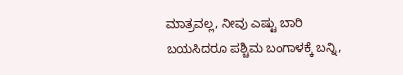ಮಾತ್ರವಲ್ಲ, ನೀವು ಎಷ್ಟು ಬಾರಿ ಬಯಸಿದರೂ ಪಶ್ಚಿಮ ಬಂಗಾಳಕ್ಕೆ ಬನ್ನಿ,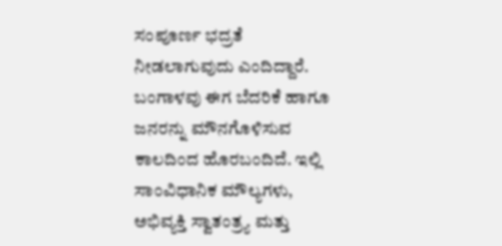ಸಂಪೂರ್ಣ ಭದ್ರತೆ ನೀಡಲಾಗುವುದು ಎಂದಿದ್ದಾರೆ.
ಬಂಗಾಳವು ಈಗ ಬೆದರಿಕೆ ಹಾಗೂ ಜನರನ್ನು ಮೌನಗೊಳಿಸುವ ಕಾಲದಿಂದ ಹೊರಬಂದಿದೆ. ಇಲ್ಲಿ ಸಾಂವಿಧಾನಿಕ ಮೌಲ್ಯಗಳು, ಅಭಿವ್ಯಕ್ತಿ ಸ್ವಾತಂತ್ರ್ಯ ಮತ್ತು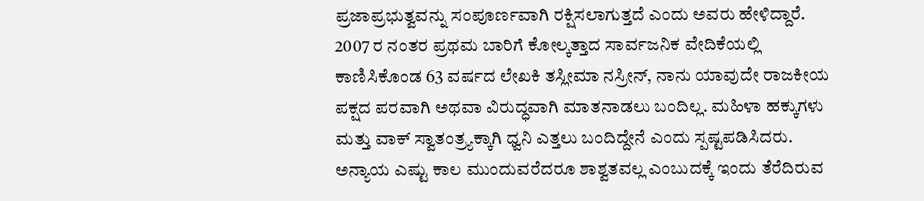ಪ್ರಜಾಪ್ರಭುತ್ವವನ್ನು ಸಂಪೂರ್ಣವಾಗಿ ರಕ್ಷಿಸಲಾಗುತ್ತದೆ ಎಂದು ಅವರು ಹೇಳಿದ್ದಾರೆ.
2007 ರ ನಂತರ ಪ್ರಥಮ ಬಾರಿಗೆ ಕೋಲ್ಕತ್ತಾದ ಸಾರ್ವಜನಿಕ ವೇದಿಕೆಯಲ್ಲಿ ಕಾಣಿಸಿಕೊಂಡ 63 ವರ್ಷದ ಲೇಖಕಿ ತಸ್ಲೀಮಾ ನಸ್ರೀನ್, ನಾನು ಯಾವುದೇ ರಾಜಕೀಯ ಪಕ್ಷದ ಪರವಾಗಿ ಅಥವಾ ವಿರುದ್ಧವಾಗಿ ಮಾತನಾಡಲು ಬಂದಿಲ್ಲ. ಮಹಿಳಾ ಹಕ್ಕುಗಳು ಮತ್ತು ವಾಕ್ ಸ್ವಾತಂತ್ರ್ಯಕ್ಕಾಗಿ ಧ್ವನಿ ಎತ್ತಲು ಬಂದಿದ್ದೇನೆ ಎಂದು ಸ್ಪಷ್ಟಪಡಿಸಿದರು.
ಅನ್ಯಾಯ ಎಷ್ಟು ಕಾಲ ಮುಂದುವರೆದರೂ ಶಾಶ್ವತವಲ್ಲ ಎಂಬುದಕ್ಕೆ ಇಂದು ತೆರೆದಿರುವ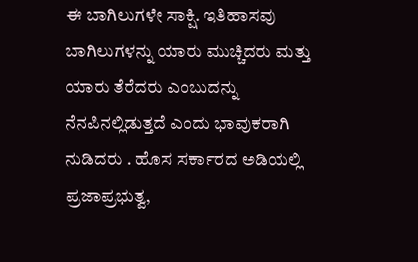ಈ ಬಾಗಿಲುಗಳೇ ಸಾಕ್ಷಿ. ಇತಿಹಾಸವು ಬಾಗಿಲುಗಳನ್ನು ಯಾರು ಮುಚ್ಚಿದರು ಮತ್ತು ಯಾರು ತೆರೆದರು ಎಂಬುದನ್ನು ನೆನಪಿನಲ್ಲಿಡುತ್ತದೆ ಎಂದು ಭಾವುಕರಾಗಿ ನುಡಿದರು . ಹೊಸ ಸರ್ಕಾರದ ಅಡಿಯಲ್ಲಿ ಪ್ರಜಾಪ್ರಭುತ್ವ,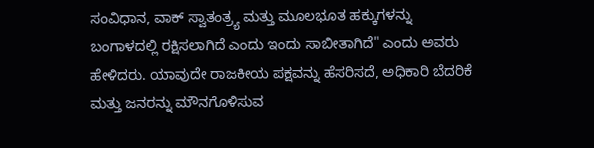ಸಂವಿಧಾನ, ವಾಕ್ ಸ್ವಾತಂತ್ರ್ಯ ಮತ್ತು ಮೂಲಭೂತ ಹಕ್ಕುಗಳನ್ನು ಬಂಗಾಳದಲ್ಲಿ ರಕ್ಷಿಸಲಾಗಿದೆ ಎಂದು ಇಂದು ಸಾಬೀತಾಗಿದೆ" ಎಂದು ಅವರು ಹೇಳಿದರು. ಯಾವುದೇ ರಾಜಕೀಯ ಪಕ್ಷವನ್ನು ಹೆಸರಿಸದೆ, ಅಧಿಕಾರಿ ಬೆದರಿಕೆ ಮತ್ತು ಜನರನ್ನು ಮೌನಗೊಳಿಸುವ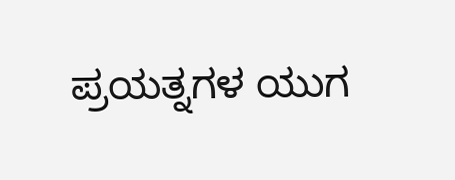ಪ್ರಯತ್ನಗಳ ಯುಗ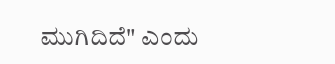ಮುಗಿದಿದೆ" ಎಂದು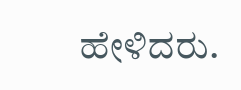ಹೇಳಿದರು.